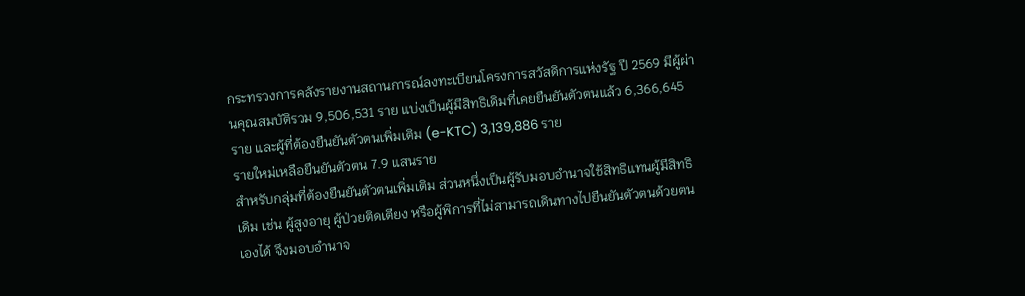กระทรวงการคลังรายงานสถานการณ์ลงทะเบียนโครงการสวัสดิการแห่งรัฐ ปี 2569 มีผู้ผ่านคุณสมบัติรวม 9,506,531 ราย แบ่งเป็นผู้มีสิทธิเดิมที่เคยยืนยันตัวตนแล้ว 6,366,645 ราย และผู้ที่ต้องยืนยันตัวตนเพิ่มเติม (e-KTC) 3,139,886 ราย
รายใหม่เหลือยืนยันตัวตน 7.9 แสนราย
สำหรับกลุ่มที่ต้องยืนยันตัวตนเพิ่มเติม ส่วนหนึ่งเป็นผู้รับมอบอำนาจใช้สิทธิแทนผู้มีสิทธิเดิม เช่น ผู้สูงอายุ ผู้ป่วยติดเตียง หรือผู้พิการที่ไม่สามารถเดินทางไปยืนยันตัวตนด้วยตนเองได้ จึงมอบอำนาจ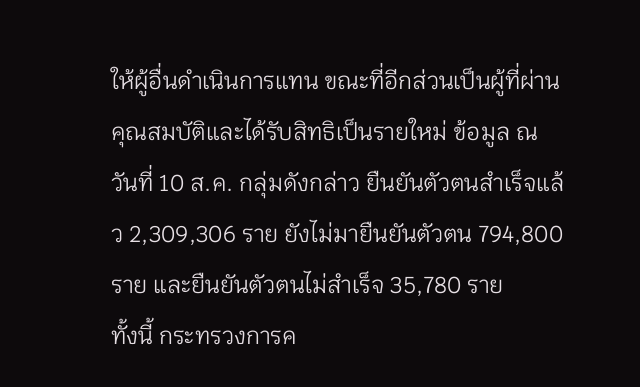ให้ผู้อื่นดำเนินการแทน ขณะที่อีกส่วนเป็นผู้ที่ผ่านคุณสมบัติและได้รับสิทธิเป็นรายใหม่ ข้อมูล ณ วันที่ 10 ส.ค. กลุ่มดังกล่าว ยืนยันตัวตนสำเร็จแล้ว 2,309,306 ราย ยังไม่มายืนยันตัวตน 794,800 ราย และยืนยันตัวตนไม่สำเร็จ 35,780 ราย
ทั้งนี้ กระทรวงการค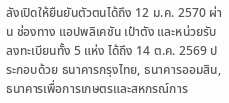ลังเปิดให้ยืนยันตัวตนได้ถึง 12 ม.ค. 2570 ผ่าน ช่องทาง แอปพลิเคชัน เป๋าตัง และหน่วยรับลงทะเบียนทั้ง 5 แห่ง ได้ถึง 14 ต.ค. 2569 ประกอบด้วย ธนาคารกรุงไทย, ธนาคารออมสิน, ธนาคารเพื่อการเกษตรและสหกรณ์การ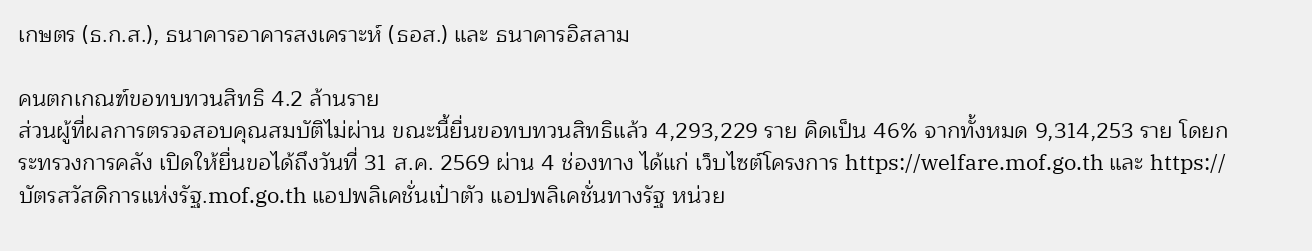เกษตร (ธ.ก.ส.), ธนาคารอาคารสงเคราะห์ (ธอส.) และ ธนาคารอิสลาม

คนตกเกณฑ์ขอทบทวนสิทธิ 4.2 ล้านราย
ส่วนผู้ที่ผลการตรวจสอบคุณสมบัติไม่ผ่าน ขณะนี้ยื่นขอทบทวนสิทธิแล้ว 4,293,229 ราย คิดเป็น 46% จากทั้งหมด 9,314,253 ราย โดยกระทรวงการคลัง เปิดให้ยื่นขอได้ถึงวันที่ 31 ส.ค. 2569 ผ่าน 4 ช่องทาง ได้แก่ เว็บไซต์โครงการ https://welfare.mof.go.th และ https://บัตรสวัสดิการแห่งรัฐ.mof.go.th แอปพลิเคชั่นเป๋าตัว แอปพลิเคชั่นทางรัฐ หน่วย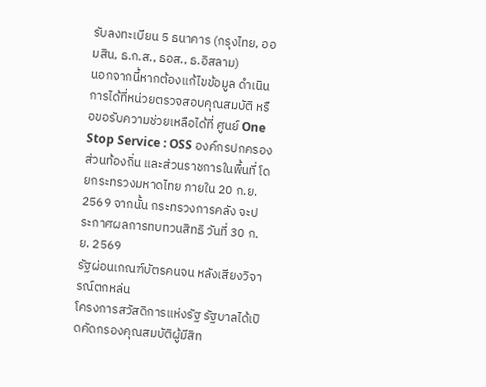รับลงทะเบียน 5 ธนาคาร (กรุงไทย, ออมสิน, ธ.ก.ส., ธอส., ธ.อิสลาม)
นอกจากนี้หากต้องแก้ไขข้อมูล ดำเนินการได้ที่หน่วยตรวจสอบคุณสมบัติ หรือขอรับความช่วยเหลือได้ที่ ศูนย์ One Stop Service : OSS องค์กรปกครองส่วนท้องถิ่น และส่วนราชการในพื้นที่ โดยกระทรวงมหาดไทย ภายใน 20 ก.ย. 2569 จากนั้น กระทรวงการคลัง จะประกาศผลการทบทวนสิทธิ วันที่ 30 ก.ย. 2569
รัฐผ่อนเกณฑ์บัตรคนจน หลังเสียงวิจารณ์ตกหล่น
โครงการสวัสดิการแห่งรัฐ รัฐบาลได้เปิดคัดกรองคุณสมบัติผู้มีสิท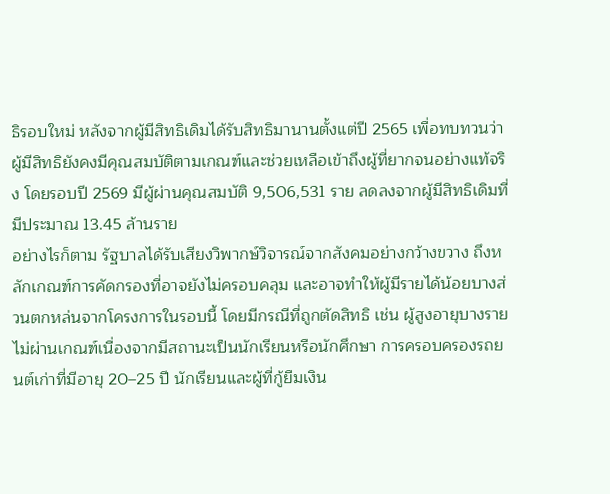ธิรอบใหม่ หลังจากผู้มีสิทธิเดิมได้รับสิทธิมานานตั้งแต่ปี 2565 เพื่อทบทวนว่าผู้มีสิทธิยังคงมีคุณสมบัติตามเกณฑ์และช่วยเหลือเข้าถึงผู้ที่ยากจนอย่างแท้จริง โดยรอบปี 2569 มีผู้ผ่านคุณสมบัติ 9,506,531 ราย ลดลงจากผู้มีสิทธิเดิมที่มีประมาณ 13.45 ล้านราย
อย่างไรก็ตาม รัฐบาลได้รับเสียงวิพากษ์วิจารณ์จากสังคมอย่างกว้างขวาง ถึงหลักเกณฑ์การคัดกรองที่อาจยังไม่ครอบคลุม และอาจทำให้ผู้มีรายได้น้อยบางส่วนตกหล่นจากโครงการในรอบนี้ โดยมีกรณีที่ถูกตัดสิทธิ เช่น ผู้สูงอายุบางรายไม่ผ่านเกณฑ์เนื่องจากมีสถานะเป็นนักเรียนหรือนักศึกษา การครอบครองรถยนต์เก่าที่มีอายุ 20–25 ปี นักเรียนและผู้ที่กู้ยืมเงิน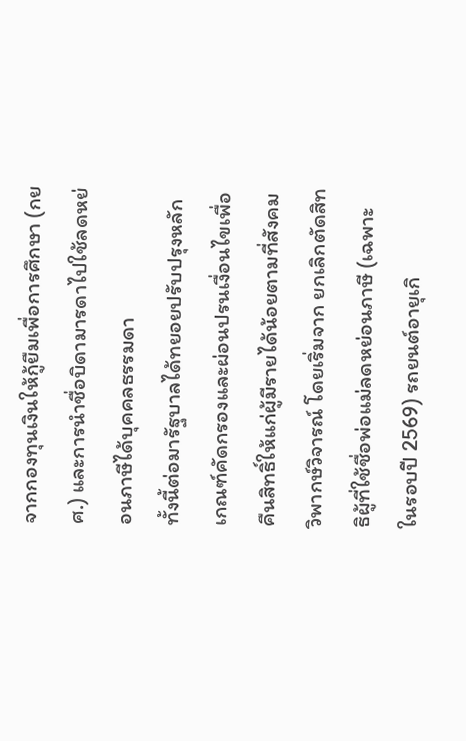จากกองทุนเงินให้กู้ยืมเพื่อการศึกษา (กยศ.) และการนำชื่อบิดามารดาไปใช้ลดหย่อนภาษีได้บุคคลธรรมดา
ทั้งนี้ต่อมารัฐบาลได้ทยอยปรับปรุงหลักเกณฑ์คัดกรองและผ่อนปรนเงื่อนไขเพื่อคืนสิทธิ์ให้แก่ผู้มีรายได้น้อยตามที่สังคมวิพากษ์วิจารณ์ โดยเริ่มจาก ยกเลิกตัดสิทธิผู้ที่ใช้ชื่อพ่อแม่ลดหย่อนภาษี (เฉพาะในรอบปี 2569) รถยนต์อายุเกิ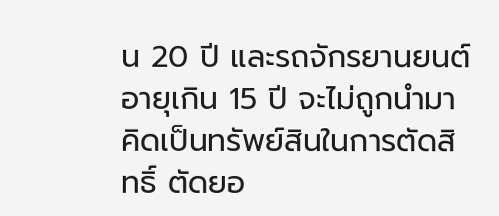น 20 ปี และรถจักรยานยนต์อายุเกิน 15 ปี จะไม่ถูกนำมาคิดเป็นทรัพย์สินในการตัดสิทธิ์ ตัดยอ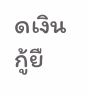ดเงินกู้ยื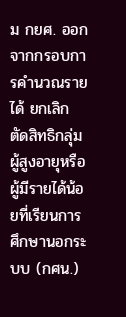ม กยศ. ออกจากกรอบการคำนวณรายได้ ยกเลิกตัดสิทธิกลุ่มผู้สูงอายุหรือผู้มีรายได้น้อยที่เรียนการศึกษานอกระบบ (กศน.)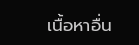เนื้อหาอื่น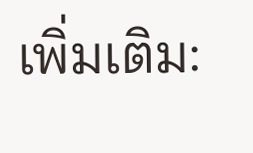เพิ่มเติม: